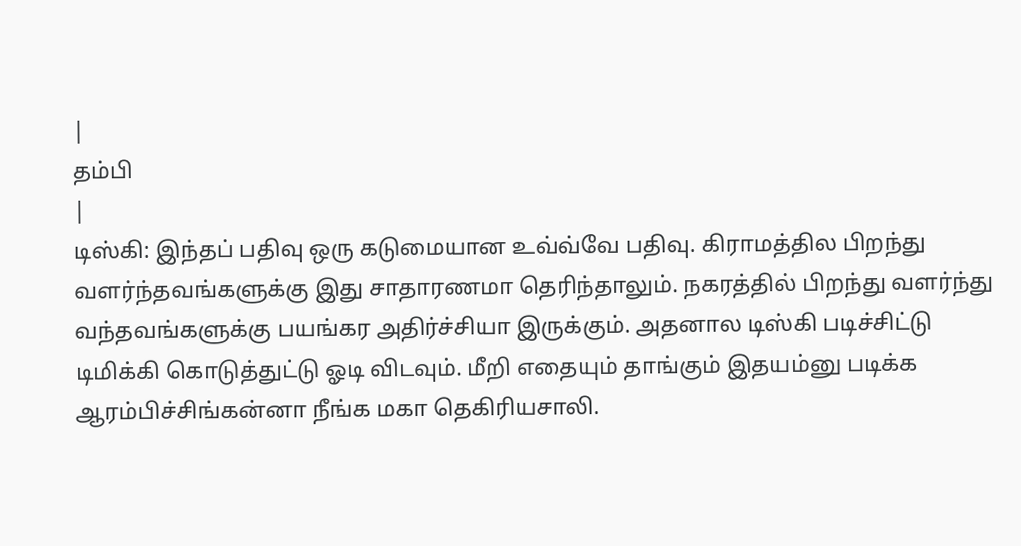|
தம்பி
|
டிஸ்கி: இந்தப் பதிவு ஒரு கடுமையான உவ்வ்வே பதிவு. கிராமத்தில பிறந்து
வளர்ந்தவங்களுக்கு இது சாதாரணமா தெரிந்தாலும். நகரத்தில் பிறந்து வளர்ந்து
வந்தவங்களுக்கு பயங்கர அதிர்ச்சியா இருக்கும். அதனால டிஸ்கி படிச்சிட்டு
டிமிக்கி கொடுத்துட்டு ஓடி விடவும். மீறி எதையும் தாங்கும் இதயம்னு படிக்க
ஆரம்பிச்சிங்கன்னா நீங்க மகா தெகிரியசாலி.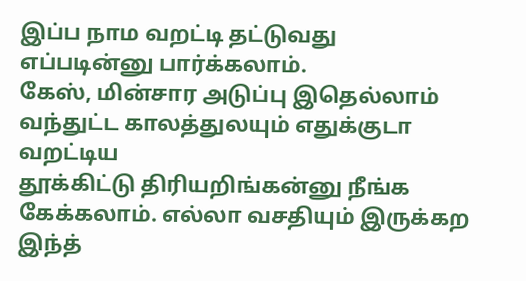இப்ப நாம வறட்டி தட்டுவது எப்படின்னு பார்க்கலாம்.
கேஸ், மின்சார அடுப்பு இதெல்லாம் வந்துட்ட காலத்துலயும் எதுக்குடா வறட்டிய
தூக்கிட்டு திரியறிங்கன்னு நீங்க கேக்கலாம். எல்லா வசதியும் இருக்கற இந்த்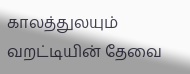காலத்துலயும் வறட்டியின் தேவை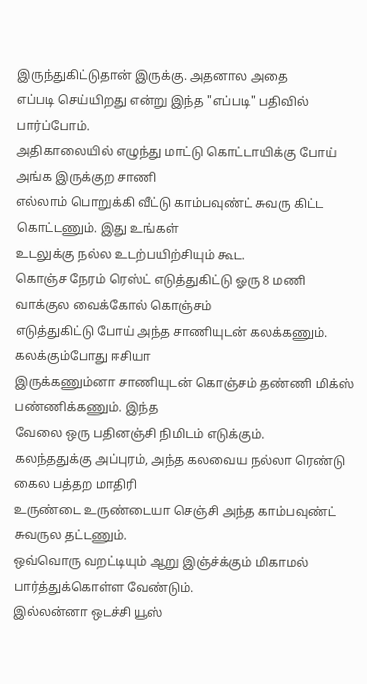இருந்துகிட்டுதான் இருக்கு. அதனால அதை
எப்படி செய்யிறது என்று இந்த "எப்படி" பதிவில் பார்ப்போம்.
அதிகாலையில் எழுந்து மாட்டு கொட்டாயிக்கு போய் அங்க இருக்குற சாணி
எல்லாம் பொறுக்கி வீட்டு காம்பவுண்ட் சுவரு கிட்ட கொட்டணும். இது உங்கள்
உடலுக்கு நல்ல உடற்பயிற்சியும் கூட.
கொஞ்ச நேரம் ரெஸ்ட் எடுத்துகிட்டு ஓரு 8 மணி வாக்குல வைக்கோல் கொஞ்சம்
எடுத்துகிட்டு போய் அந்த சாணியுடன் கலக்கணும். கலக்கும்போது ஈசியா
இருக்கணும்னா சாணியுடன் கொஞ்சம் தண்ணி மிக்ஸ் பண்ணிக்கணும். இந்த
வேலை ஒரு பதினஞ்சி நிமிடம் எடுக்கும்.
கலந்ததுக்கு அப்புரம், அந்த கலவைய நல்லா ரெண்டு கைல பத்தற மாதிரி
உருண்டை உருண்டையா செஞ்சி அந்த காம்பவுண்ட் சுவருல தட்டணும்.
ஒவ்வொரு வறட்டியும் ஆறு இஞ்ச்க்கும் மிகாமல் பார்த்துக்கொள்ள வேண்டும்.
இல்லன்னா ஒடச்சி யூஸ்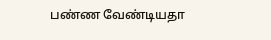பண்ண வேண்டியதா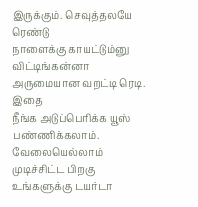இருக்கும். செவுத்தலயே ரெண்டு
நாளைக்கு காயட்டும்னு விட்டிங்கன்னா அருமையான வறட்டி ரெடி. இதை
நீங்க அடுப்பெரிக்க யூஸ் பண்ணிக்கலாம்.
வேலையெல்லாம் முடிச்சிட்ட பிறகு உங்களுக்கு டயர்டா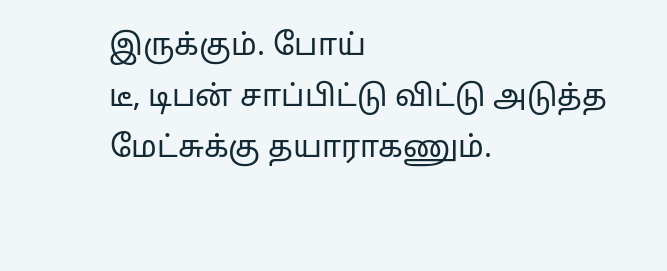இருக்கும். போய்
டீ, டிபன் சாப்பிட்டு விட்டு அடுத்த மேட்சுக்கு தயாராகணும்.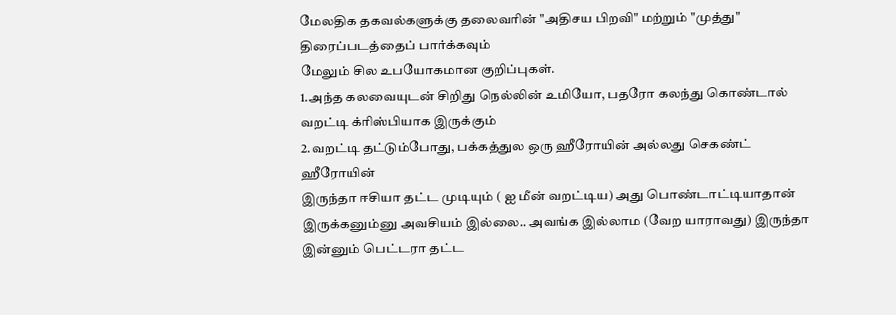மேலதிக தகவல்களுக்கு தலைவரின் "அதிசய பிறவி" மற்றும் "முத்து"
திரைப்படத்தைப் பார்க்கவும்
மேலும் சில உபயோகமான குறிப்புகள்.
1.அந்த கலவையுடன் சிறிது நெல்லின் உமியோ, பதரோ கலந்து கொண்டால்
வறட்டி க்ரிஸ்பியாக இருக்கும்
2.வறட்டி தட்டும்போது, பக்கத்துல ஒரு ஹீரோயின் அல்லது செகண்ட் ஹீரோயின்
இருந்தா ஈசியா தட்ட முடியும் ( ஐ மீன் வறட்டிய) அது பொண்டாட்டியாதான்
இருக்கனும்னு அவசியம் இல்லை.. அவங்க இல்லாம (வேற யாராவது) இருந்தா
இன்னும் பெட்டரா தட்ட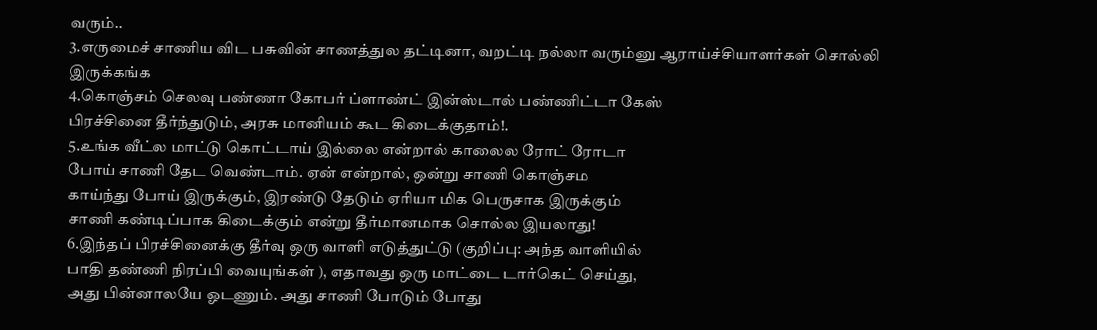வரும்..
3.எருமைச் சாணிய விட பசுவின் சாணத்துல தட்டினா, வறட்டி நல்லா வரும்னு ஆராய்ச்சியாளர்கள் சொல்லி இருக்கங்க
4.கொஞ்சம் செலவு பண்ணா கோபர் ப்ளாண்ட் இன்ஸ்டால் பண்ணிட்டா கேஸ்
பிரச்சினை தீர்ந்துடும், அரசு மானியம் கூட கிடைக்குதாம்!.
5.உங்க வீட்ல மாட்டு கொட்டாய் இல்லை என்றால் காலைல ரோட் ரோடா
போய் சாணி தேட வெண்டாம். ஏன் என்றால், ஒன்று சாணி கொஞ்சம
காய்ந்து போய் இருக்கும், இரண்டு தேடும் ஏரியா மிக பெருசாக இருக்கும்
சாணி கண்டிப்பாக கிடைக்கும் என்று தீர்மானமாக சொல்ல இயலாது!
6.இந்தப் பிரச்சினைக்கு தீர்வு ஒரு வாளி எடுத்துட்டு (குறிப்பு: அந்த வாளியில்
பாதி தண்ணி நிரப்பி வையுங்கள் ), எதாவது ஒரு மாட்டை டார்கெட் செய்து,
அது பின்னாலயே ஓடணும். அது சாணி போடும் போது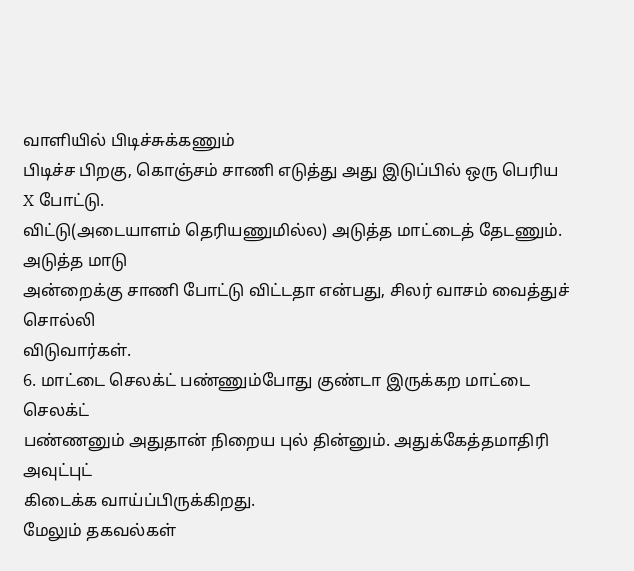வாளியில் பிடிச்சுக்கணும்
பிடிச்ச பிறகு, கொஞ்சம் சாணி எடுத்து அது இடுப்பில் ஒரு பெரிய X போட்டு.
விட்டு(அடையாளம் தெரியணுமில்ல) அடுத்த மாட்டைத் தேடணும். அடுத்த மாடு
அன்றைக்கு சாணி போட்டு விட்டதா என்பது, சிலர் வாசம் வைத்துச் சொல்லி
விடுவார்கள்.
6. மாட்டை செலக்ட் பண்ணும்போது குண்டா இருக்கற மாட்டை செலக்ட்
பண்ணனும் அதுதான் நிறைய புல் தின்னும். அதுக்கேத்தமாதிரி அவுட்புட்
கிடைக்க வாய்ப்பிருக்கிறது.
மேலும் தகவல்கள்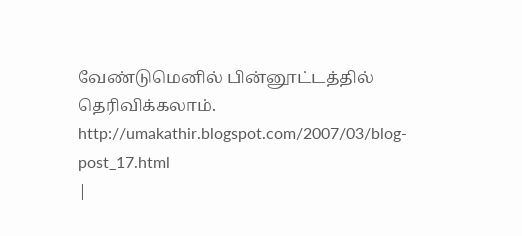வேண்டுமெனில் பின்னூட்டத்தில் தெரிவிக்கலாம்.
http://umakathir.blogspot.com/2007/03/blog-post_17.html
|